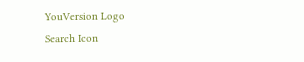YouVersion Logo
Search Icon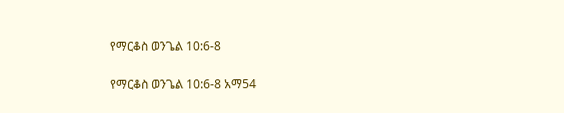የማርቆስ ወንጌል 10:6-8

የማርቆስ ወንጌል 10:6-8 አማ54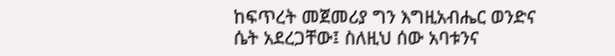ከፍጥረት መጀመሪያ ግን እግዚአብሔር ወንድና ሴት አደረጋቸው፤ ስለዚህ ሰው አባቱንና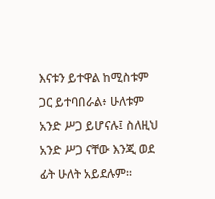እናቱን ይተዋል ከሚስቱም ጋር ይተባበራል፥ ሁለቱም አንድ ሥጋ ይሆናሉ፤ ስለዚህ አንድ ሥጋ ናቸው እንጂ ወደ ፊት ሁለት አይደሉም።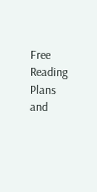Free Reading Plans and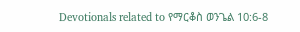Devotionals related to የማርቆስ ወንጌል 10:6-8